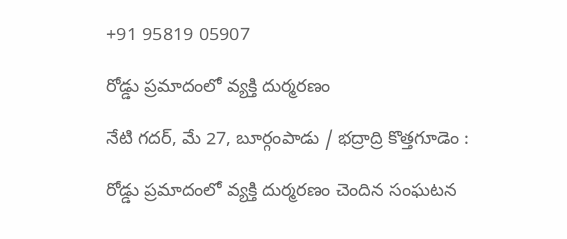+91 95819 05907

రోడ్డు ప్రమాదంలో వ్యక్తి దుర్మరణం

నేటి గదర్, మే 27, బూర్గంపాడు / భద్రాద్రి కొత్తగూడెం :

రోడ్డు ప్రమాదంలో వ్యక్తి దుర్మరణం చెందిన సంఘటన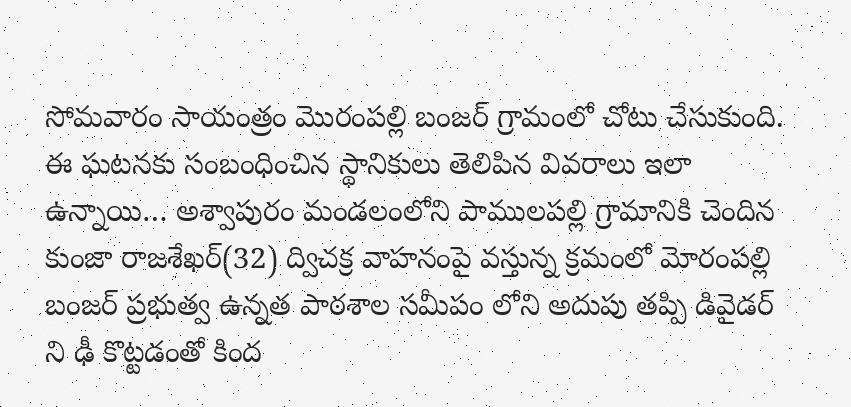సోమవారం సాయంత్రం మొరంపల్లి బంజర్ గ్రామంలో చోటు చేసుకుంది. ఈ ఘటనకు సంబంధించిన స్థానికులు తెలిపిన వివరాలు ఇలా ఉన్నాయి… అశ్వాపురం మండలంలోని పాములపల్లి గ్రామానికి చెందిన కుంజా రాజశేఖర్(32) ద్విచక్ర వాహనంపై వస్తున్న క్రమంలో మోరంపల్లి బంజర్ ప్రభుత్వ ఉన్నత పాఠశాల సమీపం లోని అదుపు తప్పి డివైడర్ ని ఢీ కొట్టడంతో కింద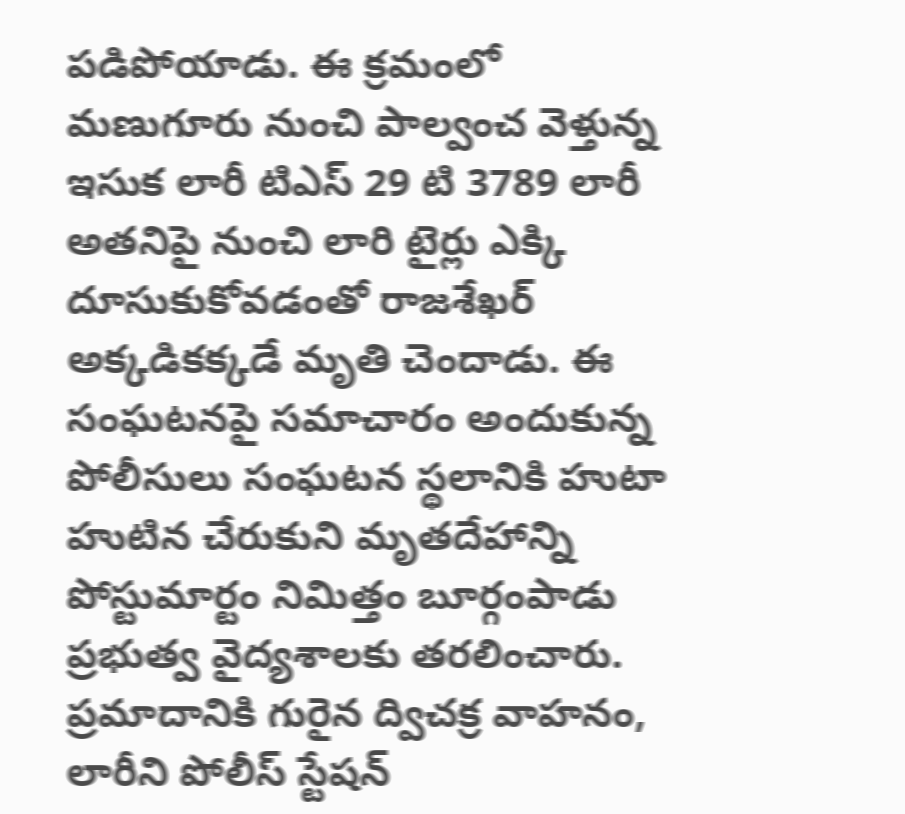పడిపోయాడు. ఈ క్రమంలో మణుగూరు నుంచి పాల్వంచ వెళ్తున్న ఇసుక లారీ టిఎస్ 29 టి 3789 లారీ అతనిపై నుంచి లారి టైర్లు ఎక్కి దూసుకుకోవడంతో రాజశేఖర్ అక్కడికక్కడే మృతి చెందాడు. ఈ సంఘటనపై సమాచారం అందుకున్న పోలీసులు సంఘటన స్థలానికి హుటా హుటిన చేరుకుని మృతదేహాన్ని పోస్టుమార్టం నిమిత్తం బూర్గంపాడు ప్రభుత్వ వైద్యశాలకు తరలించారు. ప్రమాదానికి గురైన ద్విచక్ర వాహనం, లారీని పోలీస్ స్టేషన్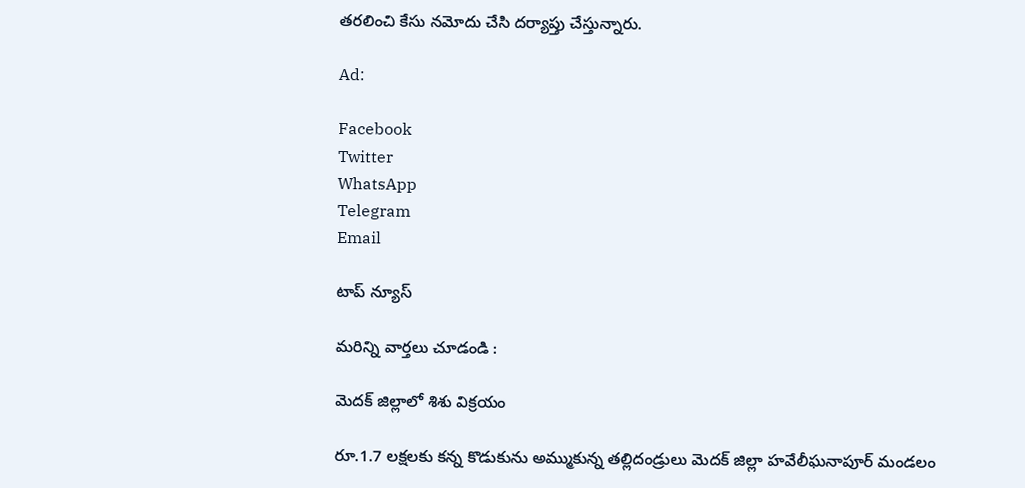తరలించి కేసు నమోదు చేసి దర్యాప్తు చేస్తున్నారు.

Ad:

Facebook
Twitter
WhatsApp
Telegram
Email

టాప్ న్యూస్

మరిన్ని వార్తలు చూడండి :

మెదక్ జిల్లాలో శిశు విక్రయం

రూ.1.7 లక్షలకు కన్న కొడుకును అమ్ముకున్న తల్లిదండ్రులు మెదక్ జిల్లా హవేలీఘనాపూర్ మండలం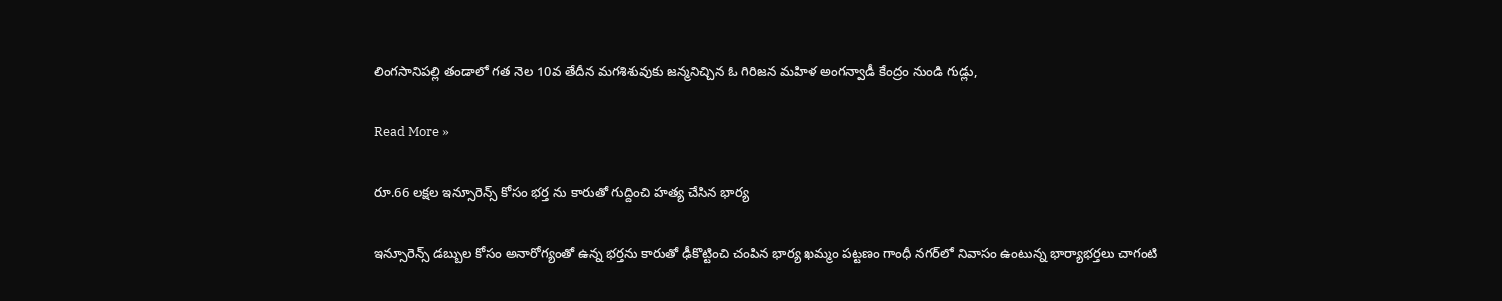లింగసానిపల్లి తండాలో గత నెల 10వ తేదీన మగశిశువుకు జన్మనిచ్చిన ఓ గిరిజన మహిళ అంగన్వాడీ కేంద్రం నుండి గుడ్లు,

Read More »

రూ.66 లక్షల ఇన్సూరెన్స్ కోసం భర్త ను కారుతో గుద్దించి హత్య చేసిన భార్య

ఇన్సూరెన్స్ డబ్బుల కోసం అనారోగ్యంతో ఉన్న భర్తను కారుతో ఢీకొట్టించి చంపిన భార్య ఖమ్మం పట్టణం గాంధీ నగర్‌లో నివాసం ఉంటున్న భార్యాభర్తలు చాగంటి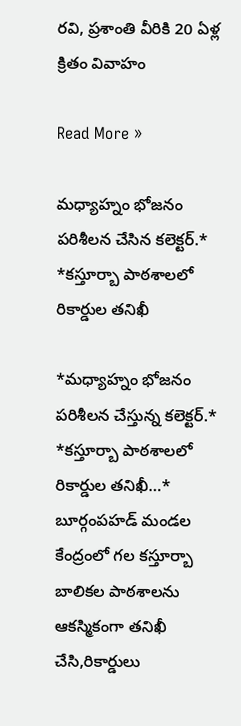రవి, ప్రశాంతి వీరికి 20 ఏళ్ల క్రితం వివాహం

Read More »

మధ్యాహ్నం భోజనం పరిశీలన చేసిన కలెక్టర్.* *కస్తూర్బా పాఠశాలలో రికార్డుల తనిఖీ

*మధ్యాహ్నం భోజనం పరిశీలన చేస్తున్న కలెక్టర్.* *కస్తూర్బా పాఠశాలలో రికార్డుల తనిఖీ…* బూర్గంపహడ్ మండల కేంద్రంలో గల కస్తూర్బా బాలికల పాఠశాలను ఆకస్మికంగా తనిఖీ చేసి,రికార్డులు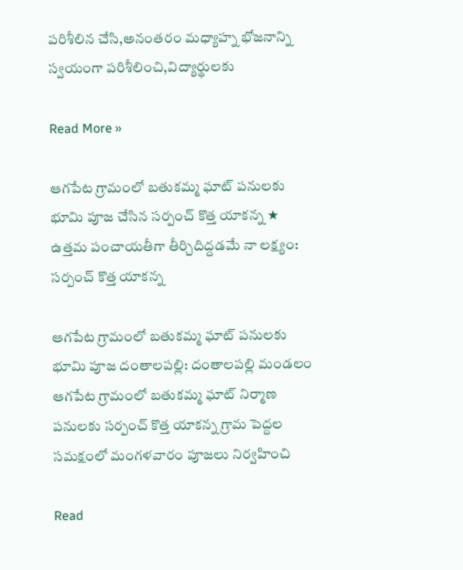పరిశీలిన చేసి,అనంతరం మధ్యాహ్న భోజనాన్ని స్వయంగా పరిశీలించి,విద్యార్థులకు

Read More »

ఆగపేట గ్రామంలో బతుకమ్మ ఘాట్ పనులకు భూమి పూజ చేసిన సర్పంచ్ కొత్త యాకన్న ★ ఉత్తమ పంచాయతీగా తీర్చిదిద్దడమే నా లక్ష్యం: సర్పంచ్ కొత్త యాకన్న

ఆగపేట గ్రామంలో బతుకమ్మ ఘాట్ పనులకు భూమి పూజ దంతాలపల్లి: దంతాలపల్లి మండలం ఆగపేట గ్రామంలో బతుకమ్మ ఘాట్ నిర్మాణ పనులకు సర్పంచ్ కొత్త యాకన్న గ్రామ పెద్దల సమక్షంలో మంగళవారం పూజలు నిర్వహించి

Read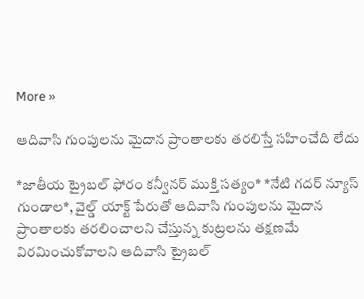More »

ఆదివాసి గుంపులను మైదాన ప్రాంతాలకు తరలిస్తే సహించేది లేదు

*జాతీయ ట్రైబల్ ఫోరం కన్వీనర్ ముక్తి సత్యం* *నేటి గదర్ న్యూస్ గుండాల*, వైల్డ్ యాక్ట్ పేరుతో ఆదివాసి గుంపులను మైదాన ప్రాంతాలకు తరలించాలని చేస్తున్న కుట్రలను తక్షణమే విరమించుకోవాలని ఆదివాసి ట్రైబల్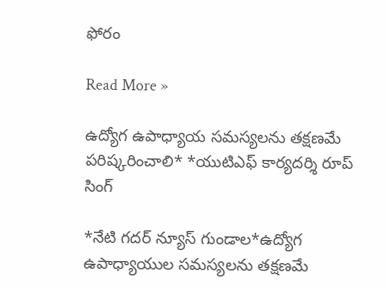ఫోరం

Read More »

ఉద్యోగ ఉపాధ్యాయ సమస్యలను తక్షణమే పరిష్కరించాలి* *యుటిఎఫ్ కార్యదర్శి రూప్ సింగ్

*నేటి గదర్ న్యూస్ గుండాల*ఉద్యోగ ఉపాధ్యాయుల సమస్యలను తక్షణమే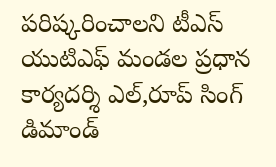పరిష్కరించాలని టీఎస్ యుటిఎఫ్ మండల ప్రధాన కార్యదర్శి ఎల్,రూప్ సింగ్ డిమాండ్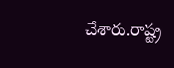చేశారు.రాష్ట్ర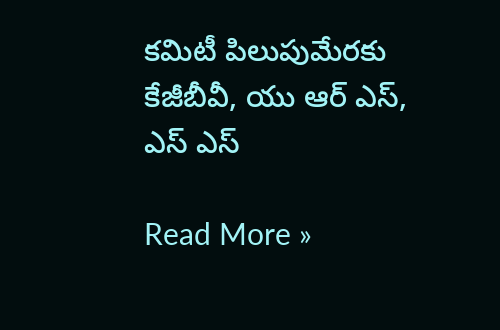కమిటీ పిలుపుమేరకు కేజీబీవీ, యు ఆర్ ఎస్, ఎస్ ఎస్

Read More »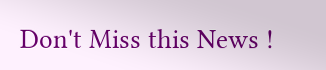Don't Miss this News !